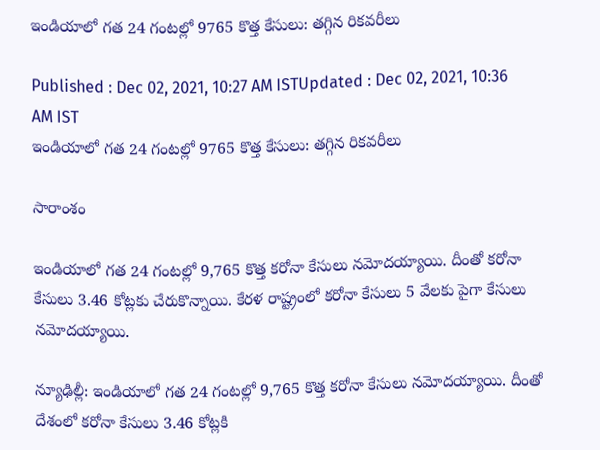ఇండియాలో గత 24 గంటల్లో 9765 కొత్త కేసులు: తగ్గిన రికవరీలు

Published : Dec 02, 2021, 10:27 AM ISTUpdated : Dec 02, 2021, 10:36 AM IST
ఇండియాలో గత 24 గంటల్లో 9765 కొత్త కేసులు: తగ్గిన రికవరీలు

సారాంశం

ఇండియాలో గత 24 గంటల్లో 9,765 కొత్త కరోనా కేసులు నమోదయ్యాయి. దీంతో కరోనా కేసులు 3.46 కోట్లకు చేరుకొన్నాయి. కేరళ రాష్ట్రంలో కరోనా కేసులు 5 వేలకు పైగా కేసులు నమోదయ్యాయి.

న్యూఢిల్లీ: ఇండియాలో గత 24 గంటల్లో 9,765 కొత్త కరోనా కేసులు నమోదయ్యాయి. దీంతో దేశంలో కరోనా కేసులు 3.46 కోట్లకి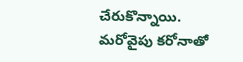చేరుకొన్నాయి. మరోవైపు కరోనాతో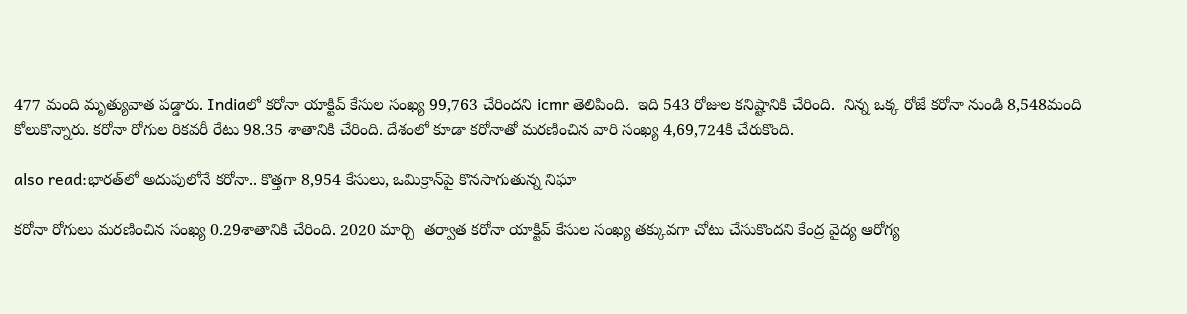477 మంది మృత్యువాత పడ్డారు. Indiaలో కరోనా యాక్టివ్ కేసుల సంఖ్య 99,763 చేరిందని icmr తెలిపింది.  ఇది 543 రోజుల కనిష్టానికి చేరింది.  నిన్న ఒక్క రోజే కరోనా నుండి 8,548మంది కోలుకొన్నారు. కరోనా రోగుల రికవరీ రేటు 98.35 శాతానికి చేరింది. దేశంలో కూడా కరోనాతో మరణించిన వారి సంఖ్య 4,69,724కి చేరుకొంది.

also read:భారత్‌లో అదుపులోనే కరోనా.. కొత్తగా 8,954 కేసులు, ఒమిక్రాన్‌పై కొనసాగుతున్న నిఘా

కరోనా రోగులు మరణించిన సంఖ్య 0.29శాతానికి చేరింది. 2020 మార్చి  తర్వాత కరోనా యాక్టివ్ కేసుల సంఖ్య తక్కువగా చోటు చేసుకొందని కేంద్ర వైద్య ఆరోగ్య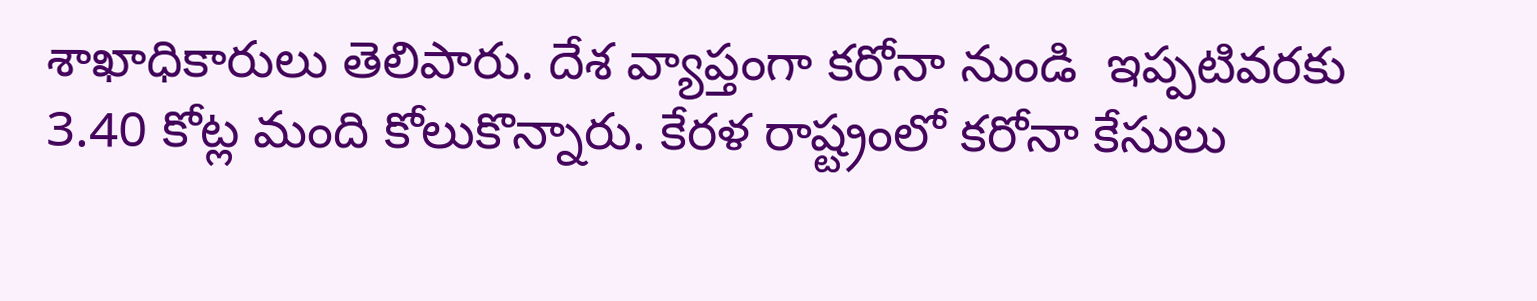శాఖాధికారులు తెలిపారు. దేశ వ్యాప్తంగా కరోనా నుండి  ఇప్పటివరకు 3.40 కోట్ల మంది కోలుకొన్నారు. కేరళ రాష్ట్రంలో కరోనా కేసులు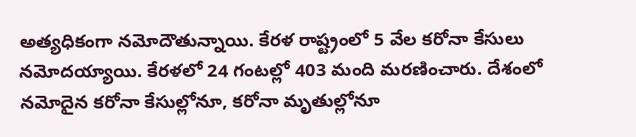అత్యధికంగా నమోదౌతున్నాయి. కేరళ రాష్ట్రంలో 5 వేల కరోనా కేసులు నమోదయ్యాయి. కేరళలో 24 గంటల్లో 403 మంది మరణించారు. దేశంలో నమోదైన కరోనా కేసుల్లోనూ, కరోనా మృతుల్లోనూ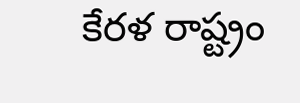కేరళ రాష్ట్రం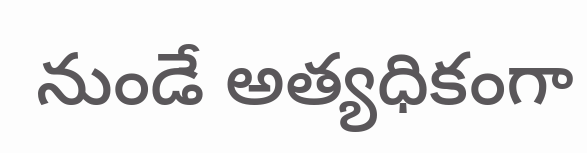నుండే అత్యధికంగా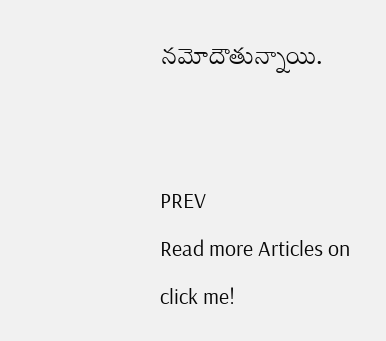నమోదౌతున్నాయి.


PREV
Read more Articles on
click me!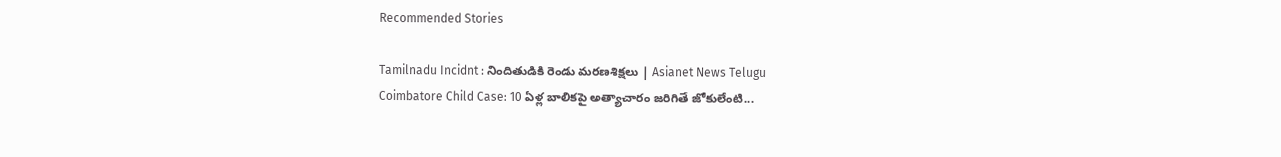Recommended Stories

Tamilnadu Incidnt : నిందితుడికి రెండు మరణశిక్షలు | Asianet News Telugu
Coimbatore Child Case: 10 ఏళ్ల బాలికపై అత్యాచారం జరిగితే జోకులేంటి...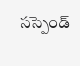సస్పెండ్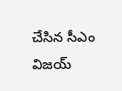చేసిన సీఎం విజయ్